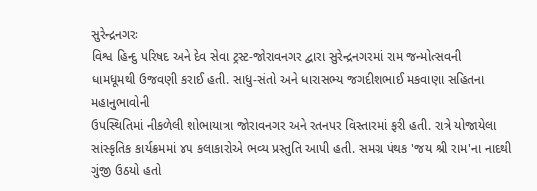સુરેન્દ્રનગરઃ
વિશ્વ હિન્દુ પરિષદ અને દેવ સેવા ટ્રસ્ટ-જોરાવનગર દ્વારા સુરેન્દ્રનગરમાં રામ જન્મોત્સવની
ધામધૂમથી ઉજવણી કરાઈ હતી. સાધુ-સંતો અને ધારાસભ્ય જગદીશભાઈ મકવાણા સહિતના મહાનુભાવોની
ઉપસ્થિતિમાં નીકળેલી શોભાયાત્રા જોરાવનગર અને રતનપર વિસ્તારમાં ફરી હતી. રાત્રે યોજાયેલા
સાંસ્કૃતિક કાર્યક્રમમાં ૪૫ કલાકારોએ ભવ્ય પ્રસ્તુતિ આપી હતી. સમગ્ર પંથક 'જય શ્રી રામ'ના નાદથી ગુંજી ઉઠયો હતો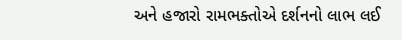અને હજારો રામભક્તોએ દર્શનનો લાભ લઈ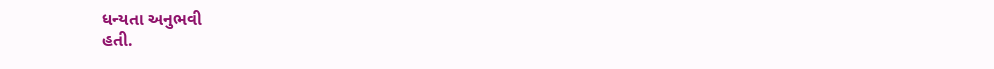ધન્યતા અનુભવી
હતી.